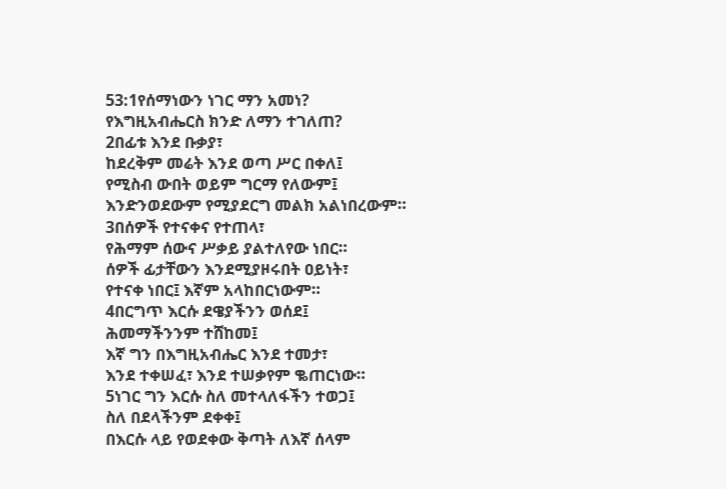53:1የሰማነውን ነገር ማን አመነ?
የእግዚአብሔርስ ክንድ ለማን ተገለጠ?
2በፊቱ እንደ ቡቃያ፣
ከደረቅም መሬት እንደ ወጣ ሥር በቀለ፤
የሚስብ ውበት ወይም ግርማ የለውም፤
እንድንወደውም የሚያደርግ መልክ አልነበረውም።
3በሰዎች የተናቀና የተጠላ፣
የሕማም ሰውና ሥቃይ ያልተለየው ነበር።
ሰዎች ፊታቸውን እንደሚያዞሩበት ዐይነት፣
የተናቀ ነበር፤ እኛም አላከበርነውም።
4በርግጥ እርሱ ደዌያችንን ወሰደ፤
ሕመማችንንም ተሸከመ፤
እኛ ግን በእግዚአብሔር እንደ ተመታ፣
እንደ ተቀሠፈ፣ እንደ ተሠቃየም ቈጠርነው።
5ነገር ግን እርሱ ስለ መተላለፋችን ተወጋ፤
ስለ በደላችንም ደቀቀ፤
በእርሱ ላይ የወደቀው ቅጣት ለእኛ ሰላም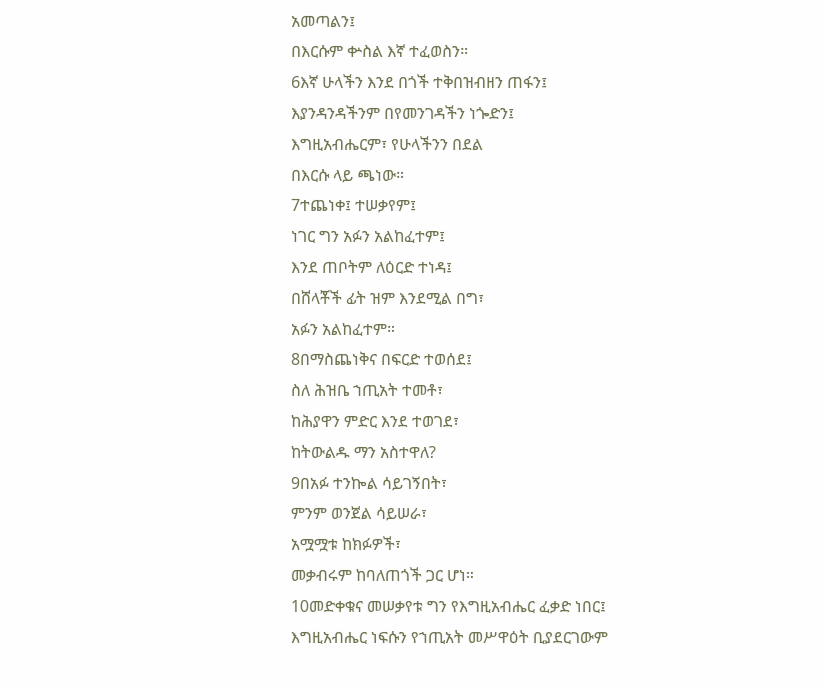አመጣልን፤
በእርሱም ቍስል እኛ ተፈወስን።
6እኛ ሁላችን እንደ በጎች ተቅበዝብዘን ጠፋን፤
እያንዳንዳችንም በየመንገዳችን ነጐድን፤
እግዚአብሔርም፣ የሁላችንን በደል
በእርሱ ላይ ጫነው።
7ተጨነቀ፤ ተሠቃየም፤
ነገር ግን አፉን አልከፈተም፤
እንደ ጠቦትም ለዕርድ ተነዳ፤
በሸላቾች ፊት ዝም እንደሚል በግ፣
አፉን አልከፈተም።
8በማስጨነቅና በፍርድ ተወሰደ፤
ስለ ሕዝቤ ኀጢአት ተመቶ፣
ከሕያዋን ምድር እንደ ተወገደ፣
ከትውልዱ ማን አስተዋለ?
9በአፉ ተንኰል ሳይገኝበት፣
ምንም ወንጀል ሳይሠራ፣
አሟሟቱ ከክፉዎች፣
መቃብሩም ከባለጠጎች ጋር ሆነ።
10መድቀቁና መሠቃየቱ ግን የእግዚአብሔር ፈቃድ ነበር፤
እግዚአብሔር ነፍሱን የኀጢአት መሥዋዕት ቢያደርገውም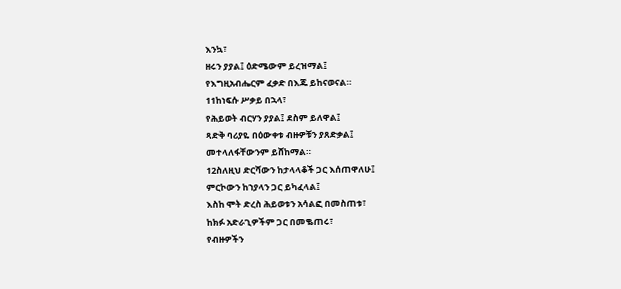እንኳ፣
ዘሩን ያያል፤ ዕድሜውም ይረዝማል፤
የእግዚአብሔርም ፈቃድ በእጁ ይከናወናል።
11ከነፍሱ ሥቃይ በኋላ፣
የሕይወት ብርሃን ያያል፤ ደስም ይለዋል፤
ጻድቅ ባሪያዬ በዕውቀቱ ብዙዎቹን ያጸድቃል፤
መተላለፋቸውንም ይሸከማል።
12ስለዚህ ድርሻውን ከታላላቆች ጋር እሰጠዋለሁ፤
ምርኮውን ከኀያላን ጋር ይካፈላል፤
እስከ ሞት ድረስ ሕይወቱን አሳልፎ በመስጠቱ፣
ከክፉ አድራጊዎችም ጋር በመቈጠሩ፣
የብዙዎችን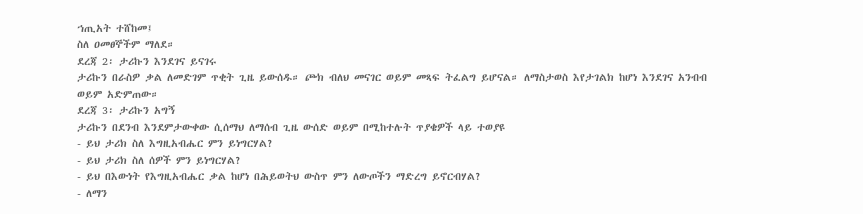ኀጢአት ተሸከመ፤
ስለ ዐመፀኞችም ማለደ።
ደረጃ 2፡ ታሪኩን እንደገና ይናገሩ
ታሪኩን በራስዎ ቃል ለመድገም ጥቂት ጊዜ ይውሰዱ። ጮክ ብለህ መናገር ወይም መጻፍ ትፈልግ ይሆናል። ለማስታወስ እየታገልክ ከሆነ እንደገና አንብብ ወይም አድምጠው።
ደረጃ 3፡ ታሪኩን አግኝ
ታሪኩን በደንብ እንደምታውቀው ሲሰማህ ለማሰብ ጊዜ ውሰድ ወይም በሚከተሉት ጥያቄዎች ላይ ተወያዩ
- ይህ ታሪክ ስለ እግዚአብሔር ምን ይነግርሃል?
- ይህ ታሪክ ስለ ሰዎች ምን ይነግርሃል?
- ይህ በእውነት የእግዚአብሔር ቃል ከሆነ በሕይወትህ ውስጥ ምን ለውጦችን ማድረግ ይኖርብሃል?
- ለማን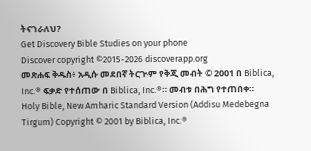ትናገራለህ?
Get Discovery Bible Studies on your phone
Discover copyright ©2015-2026 discoverapp.org
መጽሐፍ ቅዱስ፥ አዲሱ መደበኛ ትርጒም የቅጂ መብት © 2001 በ Biblica, Inc.® ፍቃድ የተሰጠው በ Biblica, Inc.®። መብቱ በሕግ የተጠበቀ።
Holy Bible, New Amharic Standard Version (Addisu Medebegna Tirgum) Copyright © 2001 by Biblica, Inc.®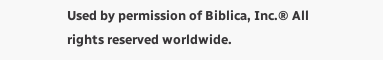Used by permission of Biblica, Inc.® All rights reserved worldwide.